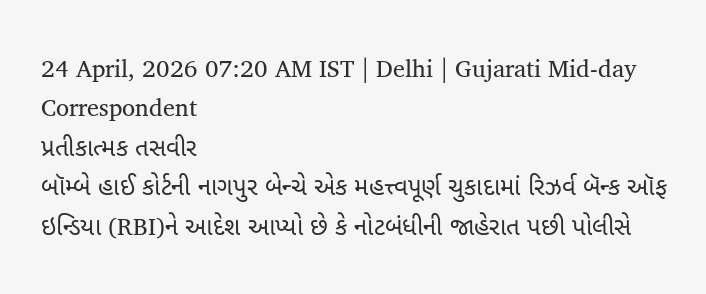24 April, 2026 07:20 AM IST | Delhi | Gujarati Mid-day Correspondent
પ્રતીકાત્મક તસવીર
બૉમ્બે હાઈ કોર્ટની નાગપુર બેન્ચે એક મહત્ત્વપૂર્ણ ચુકાદામાં રિઝર્વ બૅન્ક ઑફ ઇન્ડિયા (RBI)ને આદેશ આપ્યો છે કે નોટબંધીની જાહેરાત પછી પોલીસે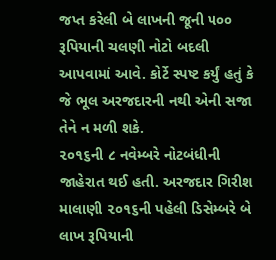જપ્ત કરેલી બે લાખની જૂની ૫૦૦ રૂપિયાની ચલણી નોટો બદલી આપવામાં આવે. કોર્ટે સ્પષ્ટ કર્યું હતું કે જે ભૂલ અરજદારની નથી એની સજા તેને ન મળી શકે.
૨૦૧૬ની ૮ નવેમ્બરે નોટબંધીની જાહેરાત થઈ હતી. અરજદાર ગિરીશ માલાણી ૨૦૧૬ની પહેલી ડિસેમ્બરે બે લાખ રૂપિયાની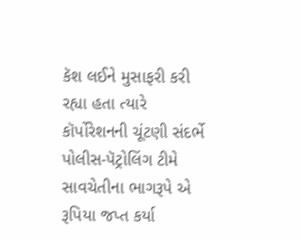કૅશ લઈને મુસાફરી કરી રહ્યા હતા ત્યારે કૉર્પોરેશનની ચૂંટણી સંદર્ભે પોલીસ-પૅટ્રોલિંગ ટીમે સાવચેતીના ભાગરૂપે એ રૂપિયા જપ્ત કર્યા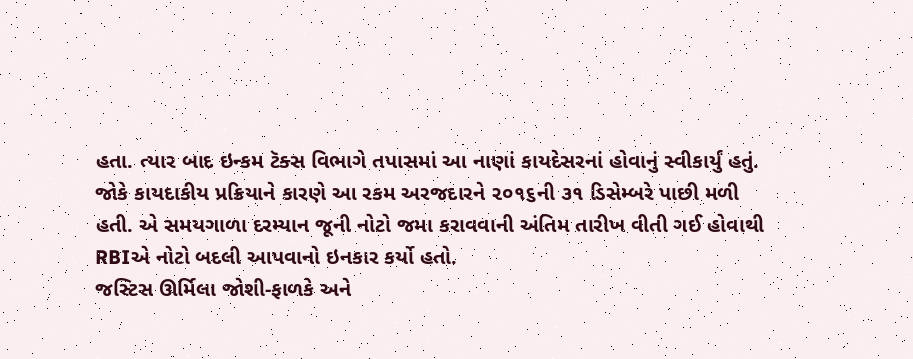હતા. ત્યાર બાદ ઇન્કમ ટૅક્સ વિભાગે તપાસમાં આ નાણાં કાયદેસરનાં હોવાનું સ્વીકાર્યું હતું. જોકે કાયદાકીય પ્રક્રિયાને કારણે આ રકમ અરજદારને ૨૦૧૬ની ૩૧ ડિસેમ્બરે પાછી મળી હતી. એ સમયગાળા દરમ્યાન જૂની નોટો જમા કરાવવાની અંતિમ તારીખ વીતી ગઈ હોવાથી RBIએ નોટો બદલી આપવાનો ઇનકાર કર્યો હતો.
જસ્ટિસ ઊર્મિલા જોશી-ફાળકે અને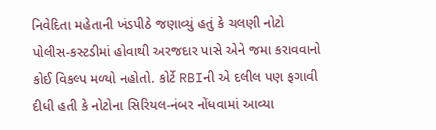નિવેદિતા મહેતાની ખંડપીઠે જણાવ્યું હતું કે ચલણી નોટો પોલીસ-કસ્ટડીમાં હોવાથી અરજદાર પાસે એને જમા કરાવવાનો કોઈ વિકલ્પ મળ્યો નહોતો. કોર્ટે RBIની એ દલીલ પણ ફગાવી દીધી હતી કે નોટોના સિરિયલ-નંબર નોંધવામાં આવ્યા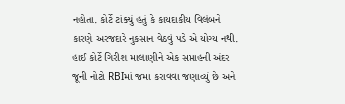નહોતા. કોર્ટે ટાંક્યું હતું કે કાયદાકીય વિલંબને કારણે અરજદારે નુકસાન વેઠવું પડે એ યોગ્ય નથી.
હાઈ કોર્ટે ગિરીશ માલાણીને એક સપ્તાહની અંદર જૂની નોટો RBIમાં જમા કરાવવા જણાવ્યું છે અને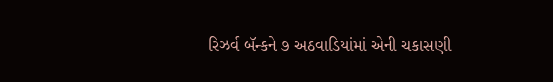રિઝર્વ બૅન્કને ૭ અઠવાડિયાંમાં એની ચકાસણી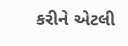કરીને એટલી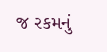જ રકમનું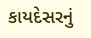કાયદેસરનું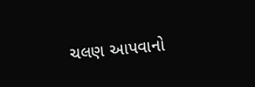ચલણ આપવાનો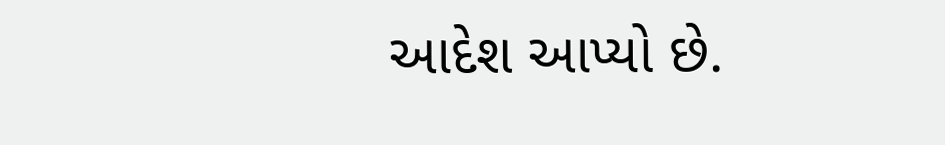આદેશ આપ્યો છે.